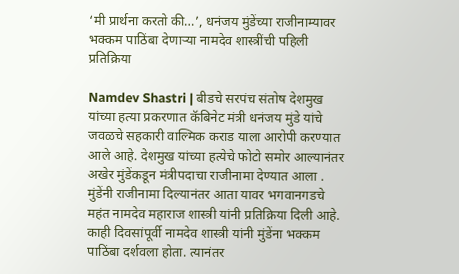‘मी प्रार्थना करतो की…’, धनंजय मुंडेंच्या राजीनाम्यावर भक्कम पाठिंबा देणाऱ्या नामदेव शास्त्रींची पहिली प्रतिक्रिया

Namdev Shastri | बीडचे सरपंच संतोष देशमुख यांच्या हत्या प्रकरणात कॅबिनेट मंत्री धनंजय मुंडे यांचे जवळचे सहकारी वाल्मिक कराड याला आरोपी करण्यात आले आहे. देशमुख यांच्या हत्येचे फोटो समोर आल्यानंतर अखेर मुंडेंकडून मंत्रीपदाचा राजीनामा देण्यात आला . मुंडेंनी राजीनामा दिल्यानंतर आता यावर भगवानगडचे महंत नामदेव महाराज शास्त्री यांनी प्रतिक्रिया दिली आहे.
काही दिवसांपूर्वी नामदेव शास्त्री यांनी मुंडेंना भक्कम पाठिंबा दर्शवला होता. त्यानंतर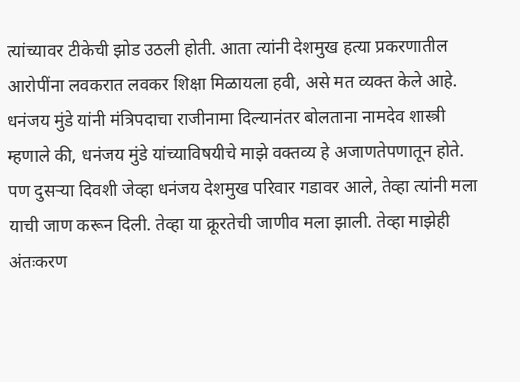त्यांच्यावर टीकेची झोड उठली होती. आता त्यांनी देशमुख हत्या प्रकरणातील आरोपींना लवकरात लवकर शिक्षा मिळायला हवी, असे मत व्यक्त केले आहे.
धनंजय मुंडे यांनी मंत्रिपदाचा राजीनामा दिल्यानंतर बोलताना नामदेव शास्त्री म्हणाले की, धनंजय मुंडे यांच्याविषयीचे माझे वक्तव्य हे अजाणतेपणातून होते. पण दुसऱ्या दिवशी जेव्हा धनंजय देशमुख परिवार गडावर आले, तेव्हा त्यांनी मला याची जाण करून दिली. तेव्हा या क्रूरतेची जाणीव मला झाली. तेव्हा माझेही अंतःकरण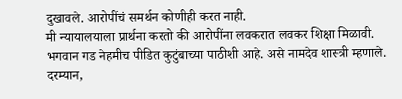दुखावले. आरोपींचं समर्थन कोणीही करत नाही.
मी न्यायालयाला प्रार्थना करतो की आरोपींना लवकरात लवकर शिक्षा मिळावी. भगवान गड नेहमीच पीडित कुटुंबाच्या पाठीशी आहे. असे नामदेव शास्त्री म्हणाले.
दरम्यान,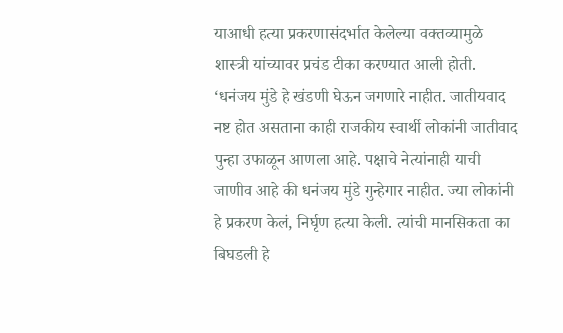याआधी हत्या प्रकरणासंदर्भात केलेल्या वक्तव्यामुळे शास्त्री यांच्यावर प्रचंड टीका करण्यात आली होती. ‘धनंजय मुंडे हे खंडणी घेऊन जगणारे नाहीत. जातीयवाद नष्ट होत असताना काही राजकीय स्वार्थी लोकांनी जातीवाद पुन्हा उफाळून आणला आहे. पक्षाचे नेत्यांनाही याची जाणीव आहे की धनंजय मुंडे गुन्हेगार नाहीत. ज्या लोकांनी हे प्रकरण केलं, निर्घृण हत्या केली. त्यांची मानसिकता का बिघडली हे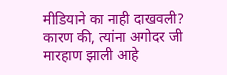मीडियाने का नाही दाखवली? कारण की, त्यांना अगोदर जी मारहाण झाली आहे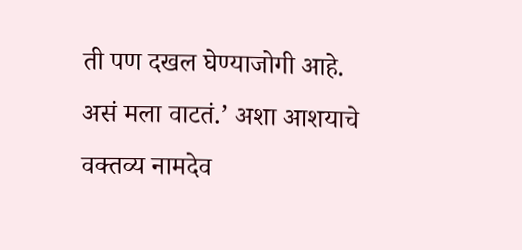ती पण दखल घेण्याजोगी आहे. असं मला वाटतं.’ अशा आशयाचे वक्तव्य नामदेव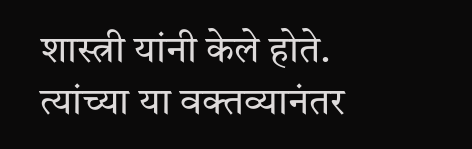शास्त्री यांनी केले होते. त्यांच्या या वक्तव्यानंतर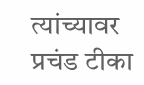त्यांच्यावर प्रचंड टीका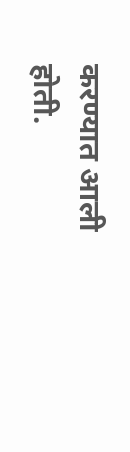करण्यात आली होती.